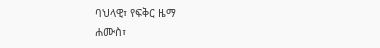ባህላዊ፣ የፍቅር ዜማ
ሐሙስ፣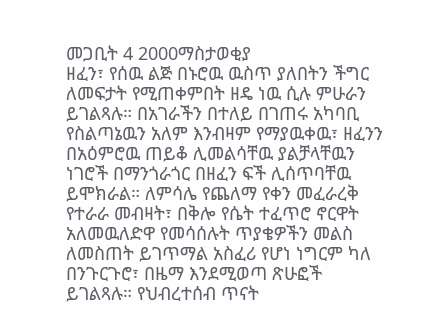መጋቢት 4 2000ማስታወቂያ
ዘፈን፣ የሰዉ ልጅ በኑሮዉ ዉስጥ ያለበትን ችግር ለመፍታት የሚጠቀምበት ዘዴ ነዉ ሲሉ ምሁራን ይገልጻሉ። በአገራችን በተለይ በገጠሩ አካባቢ የስልጣኔዉን አለም እንብዛም የማያዉቀዉ፣ ዘፈንን በአዕምሮዉ ጠይቆ ሊመልሳቸዉ ያልቻላቸዉን ነገሮች በማንጎራጎር በዘፈን ፍች ሊሰጥባቸዉ ይሞክራል። ለምሳሌ የጨለማ የቀን መፈራረቅ የተራራ መብዛት፣ በቅሎ የሴት ተፈጥሮ ኖርዋት አለመዉለድዋ የመሳሰሉት ጥያቄዎችን መልስ ለመስጠት ይገጥማል አስፈሪ የሆነ ነግርም ካለ በንጉርጉሮ፣ በዜማ እንደሚወጣ ጽሁፎች ይገልጻሉ። የህብረተሰብ ጥናት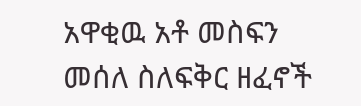አዋቂዉ አቶ መስፍን መሰለ ስለፍቅር ዘፈኖች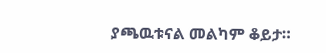ያጫዉቱናል መልካም ቆይታ።